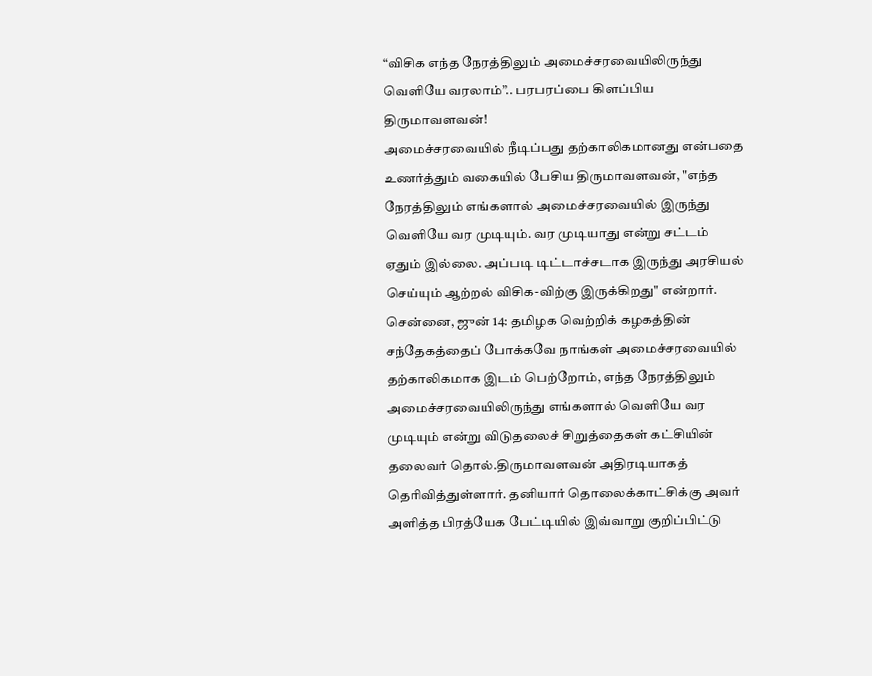“விசிக எந்த நேரத்திலும் அமைச்சரவையிலிருந்து வெளியே வரலாம்”.. பரபரப்பை கிளப்பிய திருமாவளவன்!
அமைச்சரவையில் நீடிப்பது தற்காலிகமானது என்பதை உணர்த்தும் வகையில் பேசிய திருமாவளவன், "எந்த நேரத்திலும் எங்களால் அமைச்சரவையில் இருந்து வெளியே வர முடியும். வர முடியாது என்று சட்டம் ஏதும் இல்லை. அப்படி டிட்டாச்சடாக இருந்து அரசியல் செய்யும் ஆற்றல் விசிக-விற்கு இருக்கிறது" என்றார்.
சென்னை, ஜுன் 14: தமிழக வெற்றிக் கழகத்தின் சந்தேகத்தைப் போக்கவே நாங்கள் அமைச்சரவையில் தற்காலிகமாக இடம் பெற்றோம், எந்த நேரத்திலும் அமைச்சரவையிலிருந்து எங்களால் வெளியே வர முடியும் என்று விடுதலைச் சிறுத்தைகள் கட்சியின் தலைவர் தொல்.திருமாவளவன் அதிரடியாகத் தெரிவித்துள்ளார். தனியார் தொலைக்காட்சிக்கு அவர் அளித்த பிரத்யேக பேட்டியில் இவ்வாறு குறிப்பிட்டு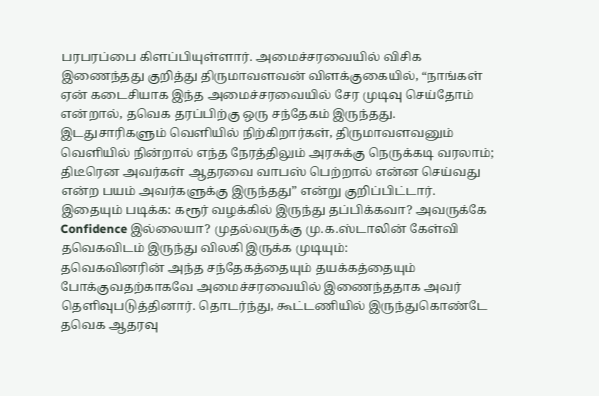பரபரப்பை கிளப்பியுள்ளார். அமைச்சரவையில் விசிக இணைந்தது குறித்து திருமாவளவன் விளக்குகையில், “நாங்கள் ஏன் கடைசியாக இந்த அமைச்சரவையில் சேர முடிவு செய்தோம் என்றால், தவெக தரப்பிற்கு ஒரு சந்தேகம் இருந்தது. இடதுசாரிகளும் வெளியில் நிற்கிறார்கள், திருமாவளவனும் வெளியில் நின்றால் எந்த நேரத்திலும் அரசுக்கு நெருக்கடி வரலாம்; திடீரென அவர்கள் ஆதரவை வாபஸ் பெற்றால் என்ன செய்வது என்ற பயம் அவர்களுக்கு இருந்தது” என்று குறிப்பிட்டார்.
இதையும் படிக்க: கரூர் வழக்கில் இருந்து தப்பிக்கவா? அவருக்கே Confidence இல்லையா? முதல்வருக்கு மு.க.ஸ்டாலின் கேள்வி
தவெகவிடம் இருந்து விலகி இருக்க முடியும்:
தவெகவினரின் அந்த சந்தேகத்தையும் தயக்கத்தையும் போக்குவதற்காகவே அமைச்சரவையில் இணைந்ததாக அவர் தெளிவுபடுத்தினார். தொடர்ந்து, கூட்டணியில் இருந்துகொண்டே தவெக ஆதரவு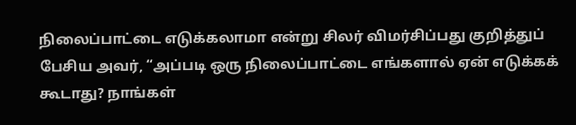நிலைப்பாட்டை எடுக்கலாமா என்று சிலர் விமர்சிப்பது குறித்துப் பேசிய அவர், “அப்படி ஒரு நிலைப்பாட்டை எங்களால் ஏன் எடுக்கக் கூடாது? நாங்கள்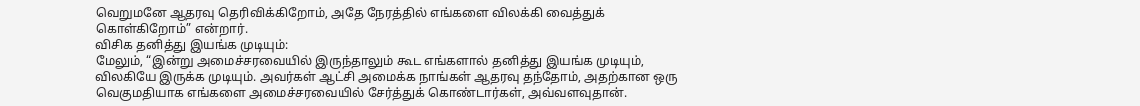வெறுமனே ஆதரவு தெரிவிக்கிறோம், அதே நேரத்தில் எங்களை விலக்கி வைத்துக் கொள்கிறோம்” என்றார்.
விசிக தனித்து இயங்க முடியும்:
மேலும், “இன்று அமைச்சரவையில் இருந்தாலும் கூட எங்களால் தனித்து இயங்க முடியும், விலகியே இருக்க முடியும். அவர்கள் ஆட்சி அமைக்க நாங்கள் ஆதரவு தந்தோம், அதற்கான ஒரு வெகுமதியாக எங்களை அமைச்சரவையில் சேர்த்துக் கொண்டார்கள், அவ்வளவுதான்.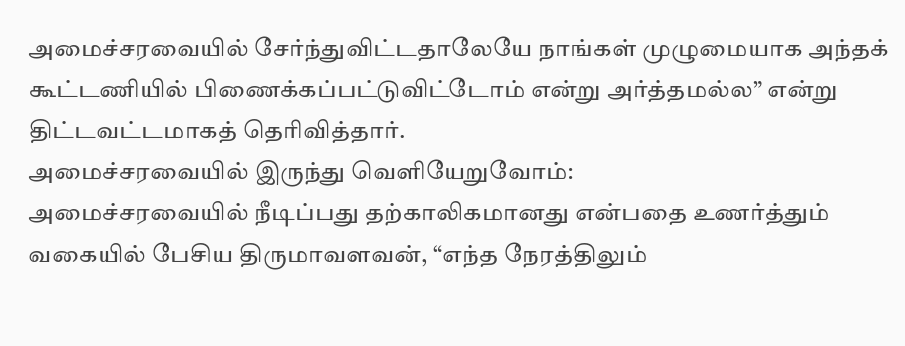அமைச்சரவையில் சேர்ந்துவிட்டதாலேயே நாங்கள் முழுமையாக அந்தக் கூட்டணியில் பிணைக்கப்பட்டுவிட்டோம் என்று அர்த்தமல்ல” என்று திட்டவட்டமாகத் தெரிவித்தார்.
அமைச்சரவையில் இருந்து வெளியேறுவோம்:
அமைச்சரவையில் நீடிப்பது தற்காலிகமானது என்பதை உணர்த்தும் வகையில் பேசிய திருமாவளவன், “எந்த நேரத்திலும்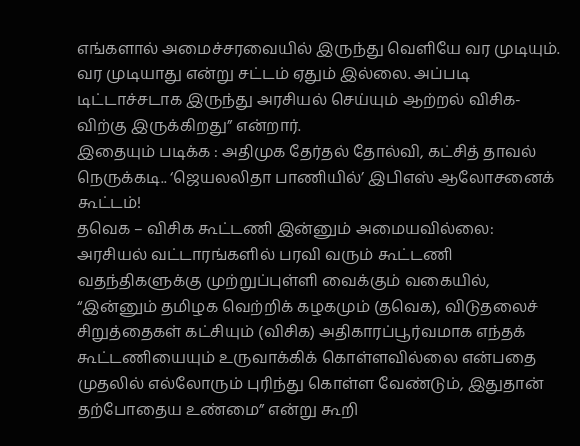எங்களால் அமைச்சரவையில் இருந்து வெளியே வர முடியும். வர முடியாது என்று சட்டம் ஏதும் இல்லை. அப்படி டிட்டாச்சடாக இருந்து அரசியல் செய்யும் ஆற்றல் விசிக-விற்கு இருக்கிறது” என்றார்.
இதையும் படிக்க : அதிமுக தேர்தல் தோல்வி, கட்சித் தாவல் நெருக்கடி.. ‘ஜெயலலிதா பாணியில்’ இபிஎஸ் ஆலோசனைக் கூட்டம்!
தவெக – விசிக கூட்டணி இன்னும் அமையவில்லை:
அரசியல் வட்டாரங்களில் பரவி வரும் கூட்டணி வதந்திகளுக்கு முற்றுப்புள்ளி வைக்கும் வகையில், “இன்னும் தமிழக வெற்றிக் கழகமும் (தவெக), விடுதலைச் சிறுத்தைகள் கட்சியும் (விசிக) அதிகாரப்பூர்வமாக எந்தக் கூட்டணியையும் உருவாக்கிக் கொள்ளவில்லை என்பதை முதலில் எல்லோரும் புரிந்து கொள்ள வேண்டும், இதுதான் தற்போதைய உண்மை” என்று கூறி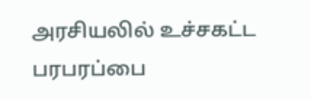அரசியலில் உச்சகட்ட பரபரப்பை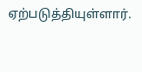ஏற்படுத்தியுள்ளார்.